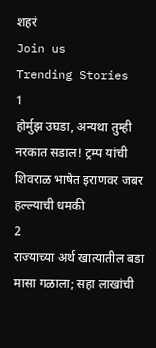शहरं
Join us
Trending Stories
1
होर्मुझ उघडा, अन्यथा तुम्ही नरकात सडाल! ट्रम्प यांची शिवराळ भाषेत इराणवर जबर हल्ल्याची धमकी
2
राज्याच्या अर्थ खात्यातील बडा मासा गळाला; सहा लाखांची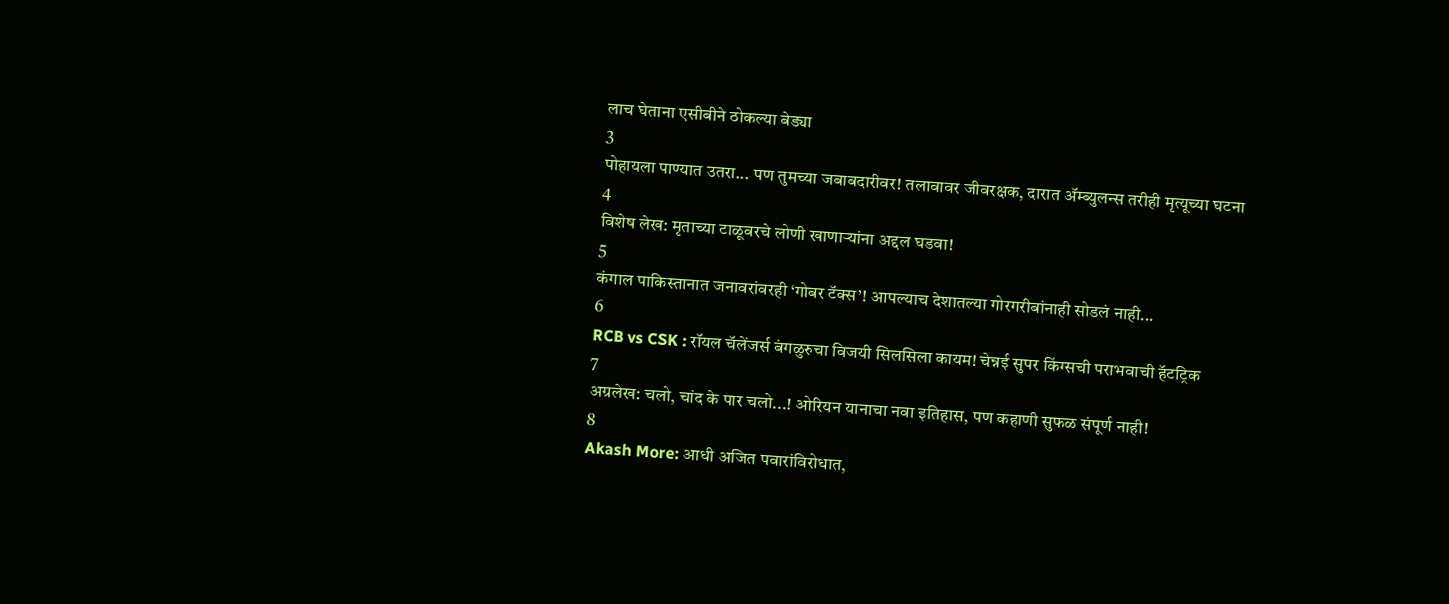लाच घेताना एसीबीने ठोकल्या बेड्या
3
पोहायला पाण्यात उतरा... पण तुमच्या जबाबदारीवर! तलावावर जीवरक्षक, दारात ॲम्ब्युलन्स तरीही मृत्यूच्या घटना
4
विशेष लेख: मृताच्या टाळूवरचे लोणी खाणाऱ्यांना अद्दल घडवा!
5
कंगाल पाकिस्तानात जनावरांवरही ‘गोबर टॅक्स’! आपल्याच देशातल्या गोरगरीबांनाही सोडलं नाही...
6
RCB vs CSK : रॉयल चॅलेंजर्स बंगळुरुचा विजयी सिलसिला कायम! चेन्नई सुपर किंग्सची पराभवाची हॅटट्रिक
7
अग्रलेख: चलो, चांद के पार चलो...! ओरियन यानाचा नवा इतिहास, पण कहाणी सुफळ संपूर्ण नाही!
8
Akash More: आधी अजित पवारांविरोधात,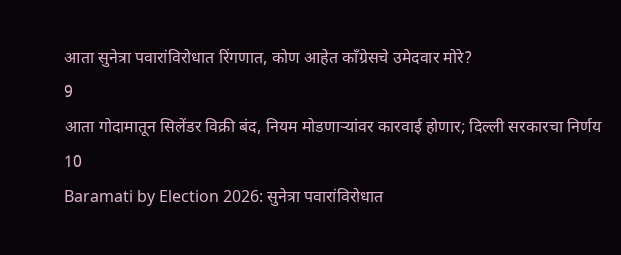आता सुनेत्रा पवारांविरोधात रिंगणात, कोण आहेत काँग्रेसचे उमेदवार मोरे?
9
आता गोदामातून सिलेंडर विक्री बंद, नियम मोडणाऱ्यांवर कारवाई होणार; दिल्ली सरकारचा निर्णय
10
Baramati by Election 2026: सुनेत्रा पवारांविरोधात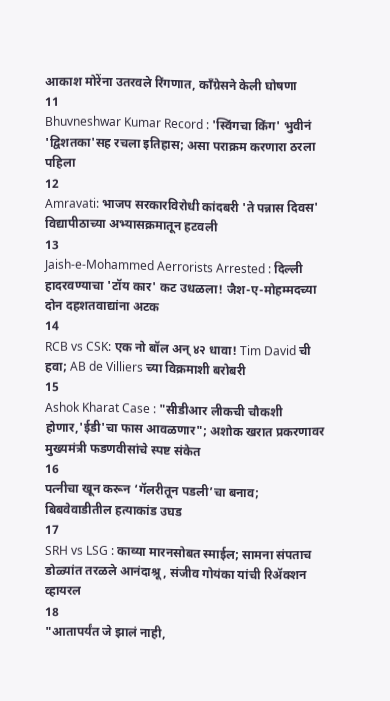आकाश मोरेंना उतरवले रिंगणात, काँग्रेसने केली घोषणा
11
Bhuvneshwar Kumar Record : 'स्विंगचा किंग' भुवीनं 'द्विशतका'सह रचला इतिहास; असा पराक्रम करणारा ठरला पहिला
12
Amravati: भाजप सरकारविरोधी कांदबरी 'ते पन्नास दिवस' विद्यापीठाच्या अभ्यासक्रमातून हटवली
13
Jaish-e-Mohammed Aerrorists Arrested : दिल्ली हादरवण्याचा 'टॉय कार' कट उधळला! जैश-ए-मोहम्मदच्या दोन दहशतवाद्यांना अटक
14
RCB vs CSK: एक नो बॉल अन् ४२ धावा! Tim David ची हवा; AB de Villiers च्या विक्रमाशी बरोबरी
15
Ashok Kharat Case : "सीडीआर लीकची चौकशी होणार,'ईडी'चा फास आवळणार"; अशोक खरात प्रकरणावर मुख्यमंत्री फडणवीसांचे स्पष्ट संकेत
16
पत्नीचा खून करून ‘गॅलरीतून पडली’चा बनाव; बिबवेवाडीतील हत्याकांड उघड
17
SRH vs LSG : काव्या मारनसोबत स्माईल; सामना संपताच डोळ्यांत तरळले आनंदाश्रू, संजीव गोयंका यांची रिॲक्शन व्हायरल
18
"आतापर्यंत जे झालं नाही,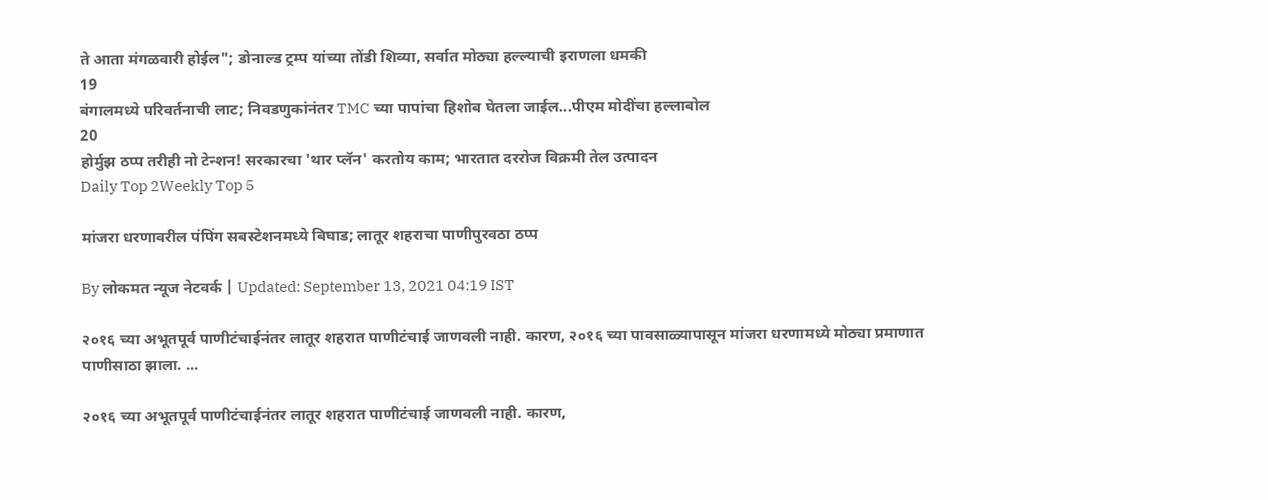ते आता मंगळवारी होईल"; डोनाल्ड ट्रम्प यांच्या तोंडी शिव्या, सर्वात मोठ्या हल्ल्याची इराणला धमकी
19
बंगालमध्ये परिवर्तनाची लाट; निवडणुकांनंतर TMC च्या पापांचा हिशोब घेतला जाईल...पीएम मोदींचा हल्लाबोल
20
होर्मुझ ठप्प तरीही नो टेन्शन! सरकारचा 'थार प्लॅन' करतोय काम; भारतात दररोज विक्रमी तेल उत्पादन
Daily Top 2Weekly Top 5

मांजरा धरणावरील पंपिंग सबस्टेशनमध्ये बिघाड; लातूर शहराचा पाणीपुरवठा ठप्प

By लोकमत न्यूज नेटवर्क | Updated: September 13, 2021 04:19 IST

२०१६ च्या अभूतपूर्व पाणीटंचाईनंतर लातूर शहरात पाणीटंचाई जाणवली नाही. कारण, २०१६ च्या पावसाळ्यापासून मांजरा धरणामध्ये मोठ्या प्रमाणात पाणीसाठा झाला. ...

२०१६ च्या अभूतपूर्व पाणीटंचाईनंतर लातूर शहरात पाणीटंचाई जाणवली नाही. कारण,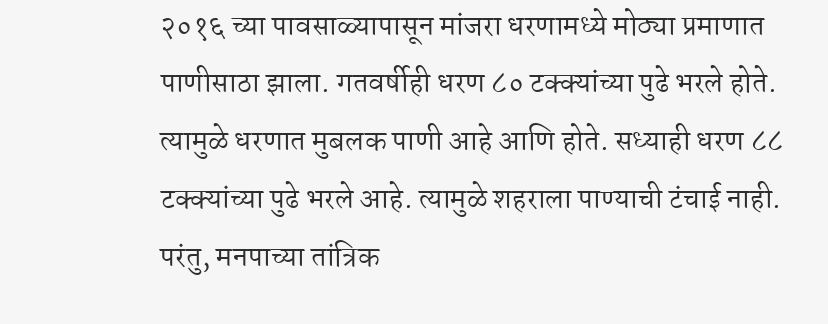२०१६ च्या पावसाळ्यापासून मांजरा धरणामध्ये मोठ्या प्रमाणात पाणीसाठा झाला. गतवर्षीही धरण ८० टक्क्यांच्या पुढे भरले होते. त्यामुळे धरणात मुबलक पाणी आहे आणि होते. सध्याही धरण ८८ टक्क्यांच्या पुढे भरले आहे. त्यामुळे शहराला पाण्याची टंचाई नाही. परंतु, मनपाच्या तांत्रिक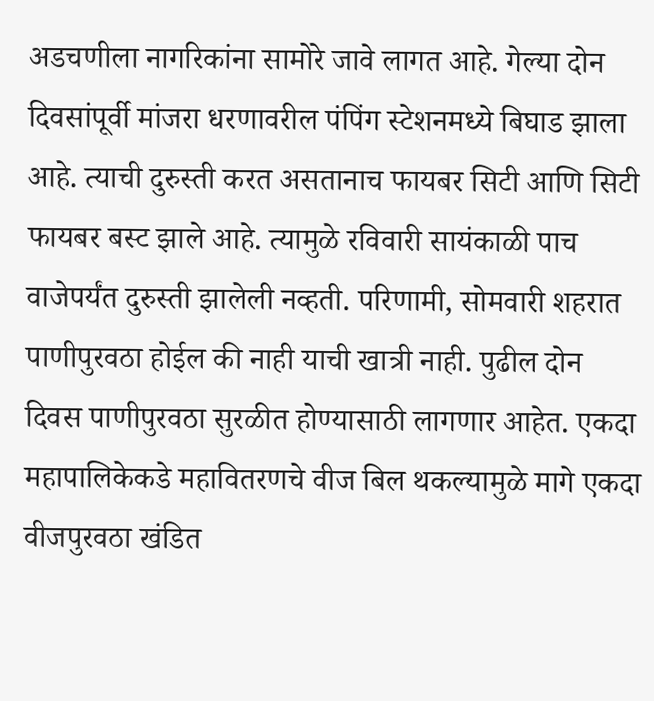अडचणीला नागरिकांना सामोरे जावे लागत आहे. गेल्या दोन दिवसांपूर्वी मांजरा धरणावरील पंपिंग स्टेशनमध्ये बिघाड झाला आहे. त्याची दुरुस्ती करत असतानाच फायबर सिटी आणि सिटी फायबर बस्ट झाले आहे. त्यामुळे रविवारी सायंकाळी पाच वाजेपर्यंत दुरुस्ती झालेली नव्हती. परिणामी, सोमवारी शहरात पाणीपुरवठा होईल की नाही याची खात्री नाही. पुढील दोन दिवस पाणीपुरवठा सुरळीत होण्यासाठी लागणार आहेत. एकदा महापालिकेकडे महावितरणचे वीज बिल थकल्यामुळे मागे एकदा वीजपुरवठा खंडित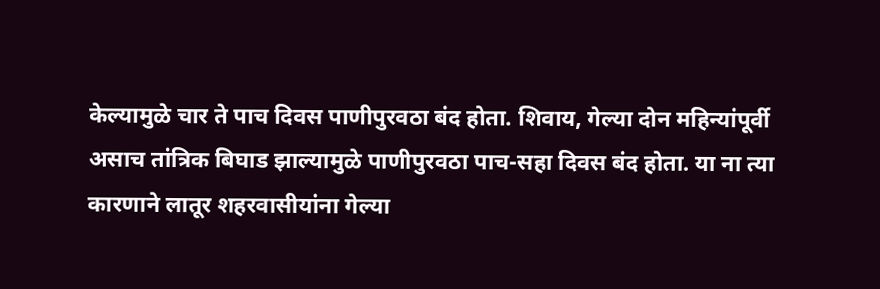केल्यामुळे चार ते पाच दिवस पाणीपुरवठा बंद होता. शिवाय, गेल्या दोन महिन्यांपूर्वी असाच तांत्रिक बिघाड झाल्यामुळे पाणीपुरवठा पाच-सहा दिवस बंद होता. या ना त्या कारणाने लातूर शहरवासीयांना गेल्या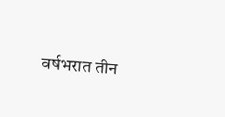वर्षभरात तीन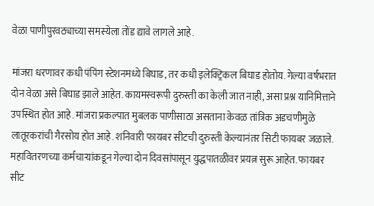वेळा पाणीपुरवठ्याच्या समस्येला तोंड द्यावे लागले आहे.

मांजरा धरणावर कधी पंपिंग स्टेशनमध्ये बिघाड, तर कधी इलेक्ट्रिकल बिघाड होतोय. गेल्या वर्षभरात दोन वेळा असे बिघाड झाले आहेत. कायमस्वरूपी दुरुस्ती का केली जात नाही, असा प्रश्न यानिमित्ताने उपस्थित होत आहे. मांजरा प्रकल्पात मुबलक पाणीसाठा असताना केवळ तांत्रिक अडचणीमुळे लातूरकरांची गैरसोय होत आहे. शनिवारी फायबर सीटची दुरुस्ती केल्यानंतर सिटी फायबर जळाले. महावितरणच्या कर्मचाऱ्यांकडून गेल्या दोन दिवसांपासून युद्धपातळीवर प्रयत्न सुरू आहेत. फायबर सीट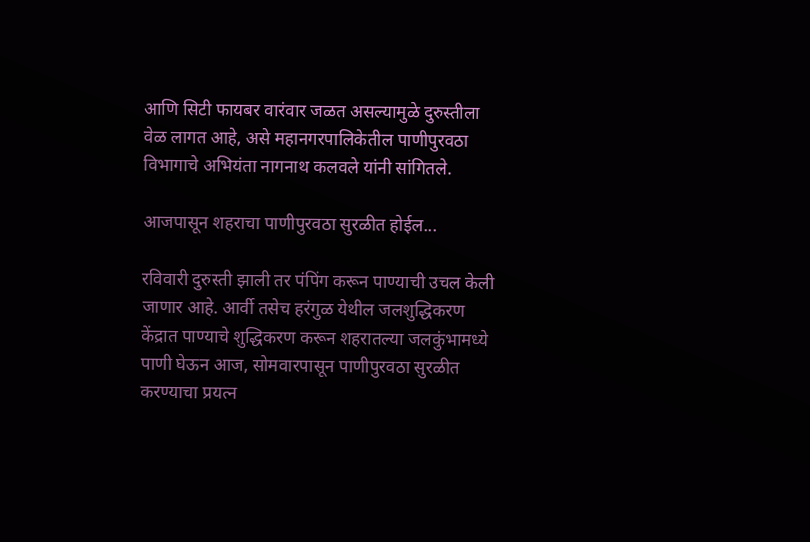आणि सिटी फायबर वारंवार जळत असल्यामुळे दुरुस्तीला वेळ लागत आहे, असे महानगरपालिकेतील पाणीपुरवठा विभागाचे अभियंता नागनाथ कलवले यांनी सांगितले.

आजपासून शहराचा पाणीपुरवठा सुरळीत होईल...

रविवारी दुरुस्ती झाली तर पंपिंग करून पाण्याची उचल केली जाणार आहे. आर्वी तसेच हरंगुळ येथील जलशुद्धिकरण केंद्रात पाण्याचे शुद्धिकरण करून शहरातल्या जलकुंभामध्ये पाणी घेऊन आज, सोमवारपासून पाणीपुरवठा सुरळीत करण्याचा प्रयत्न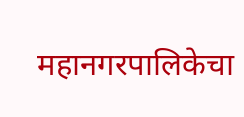महानगरपालिकेचा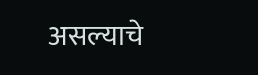असल्याचे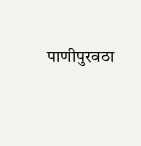पाणीपुरवठा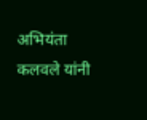अभियंता कलवले यांनी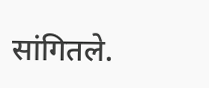सांगितले.